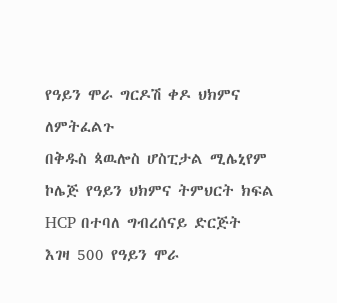የዓይን ሞራ ግርዶሽ ቀዶ ህክምና ለምትፈልጉ
በቅዱስ ጳዉሎስ ሆስፒታል ሚሌኒየም ኮሌጅ የዓይን ህክምና ትምህርት ክፍል HCP በተባለ ግብረሰናይ ድርጅት እገዛ 500 የዓይን ሞራ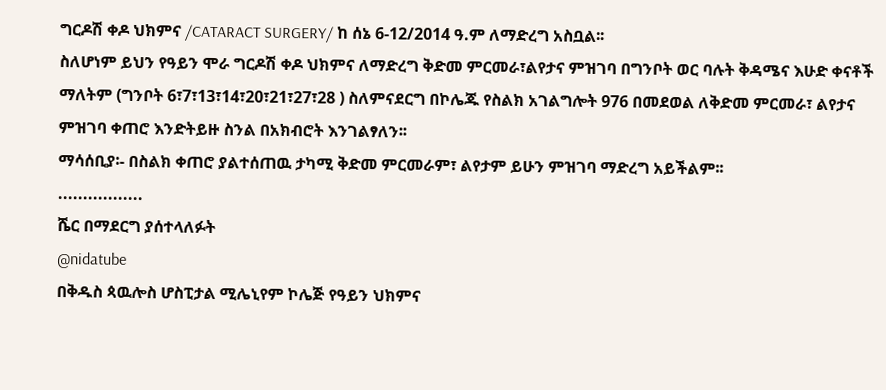ግርዶሽ ቀዶ ህክምና /CATARACT SURGERY/ ከ ሰኔ 6-12/2014 ዓ.ም ለማድረግ አስቧል፡፡
ስለሆነም ይህን የዓይን ሞራ ግርዶሽ ቀዶ ህክምና ለማድረግ ቅድመ ምርመራ፣ልየታና ምዝገባ በግንቦት ወር ባሉት ቅዳሜና እሁድ ቀናቶች ማለትም (ግንቦት 6፣7፣13፣14፣20፣21፣27፣28 ) ስለምናደርግ በኮሌጁ የስልክ አገልግሎት 976 በመደወል ለቅድመ ምርመራ፣ ልየታና ምዝገባ ቀጠሮ እንድትይዙ ስንል በአክብሮት እንገልፃለን፡፡
ማሳሰቢያ፡- በስልክ ቀጠሮ ያልተሰጠዉ ታካሚ ቅድመ ምርመራም፣ ልየታም ይሁን ምዝገባ ማድረግ አይችልም፡፡
.................
ሼር በማደርግ ያሰተላለፉት
@nidatube
በቅዱስ ጳዉሎስ ሆስፒታል ሚሌኒየም ኮሌጅ የዓይን ህክምና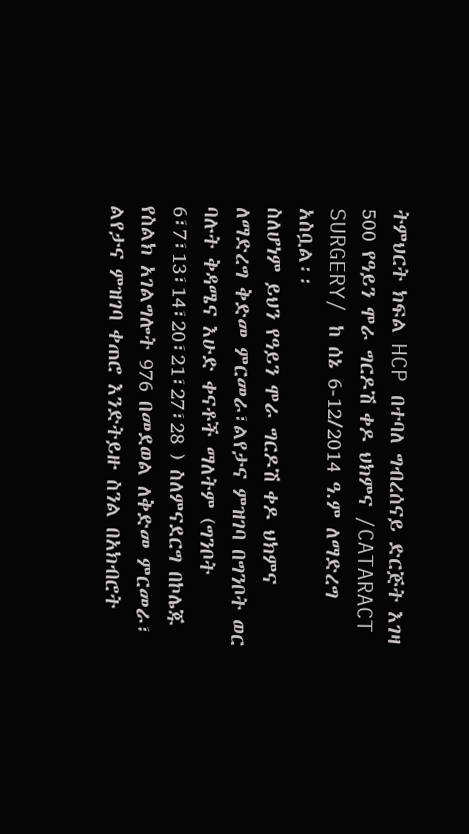ትምህርት ክፍል HCP በተባለ ግብረሰናይ ድርጅት እገዛ 500 የዓይን ሞራ ግርዶሽ ቀዶ ህክምና /CATARACT SURGERY/ ከ ሰኔ 6-12/2014 ዓ.ም ለማድረግ አስቧል፡፡
ስለሆነም ይህን የዓይን ሞራ ግርዶሽ ቀዶ ህክምና ለማድረግ ቅድመ ምርመራ፣ልየታና ምዝገባ በግንቦት ወር ባሉት ቅዳሜና እሁድ ቀናቶች ማለትም (ግንቦት 6፣7፣13፣14፣20፣21፣27፣28 ) ስለምናደርግ በኮሌጁ የስልክ አገልግሎት 976 በመደወል ለቅድመ ምርመራ፣ ልየታና ምዝገባ ቀጠሮ እንድትይዙ ስንል በአክብሮት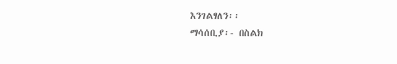እንገልፃለን፡፡
ማሳሰቢያ፡- በስልክ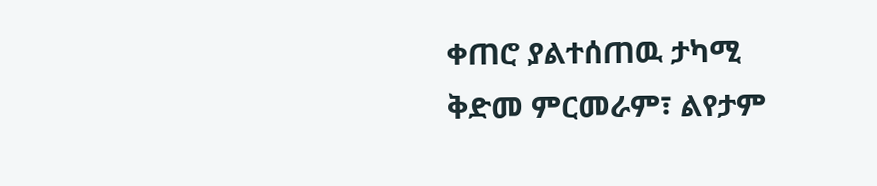ቀጠሮ ያልተሰጠዉ ታካሚ ቅድመ ምርመራም፣ ልየታም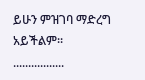ይሁን ምዝገባ ማድረግ አይችልም፡፡
.................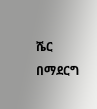ሼር በማደርግ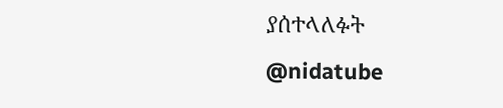ያሰተላለፉት
@nidatube